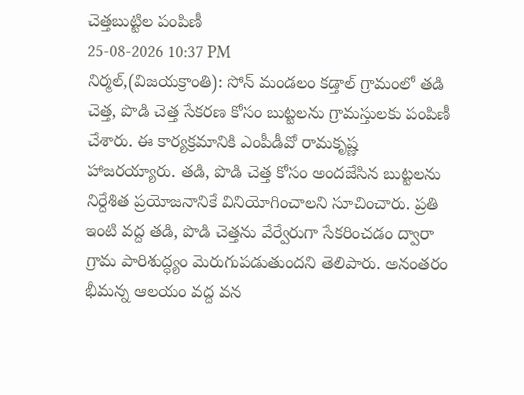చెత్తబుట్టిల పంపిణీ
25-08-2026 10:37 PM
నిర్మల్,(విజయక్రాంతి): సోన్ మండలం కడ్తాల్ గ్రామంలో తడి చెత్త, పొడి చెత్త సేకరణ కోసం బుట్టలను గ్రామస్తులకు పంపిణీ చేశారు. ఈ కార్యక్రమానికి ఎంపీడీవో రామకృష్ణ హాజరయ్యారు. తడి, పొడి చెత్త కోసం అందజేసిన బుట్టలను నిర్దేశిత ప్రయోజనానికే వినియోగించాలని సూచించారు. ప్రతి ఇంటి వద్ద తడి, పొడి చెత్తను వేర్వేరుగా సేకరించడం ద్వారా గ్రామ పారిశుద్ధ్యం మెరుగుపడుతుందని తెలిపారు. అనంతరం భీమన్న ఆలయం వద్ద వన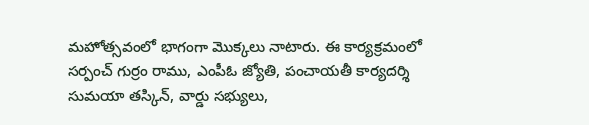మహోత్సవంలో భాగంగా మొక్కలు నాటారు. ఈ కార్యక్రమంలో సర్పంచ్ గుర్రం రాము, ఎంపీఓ జ్యోతి, పంచాయతీ కార్యదర్శి సుమయా తస్కిన్, వార్డు సభ్యులు,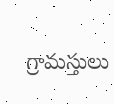గ్రామస్తులు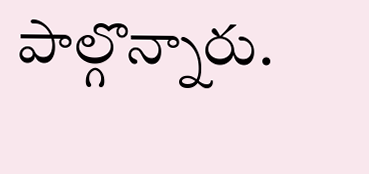పాల్గొన్నారు.